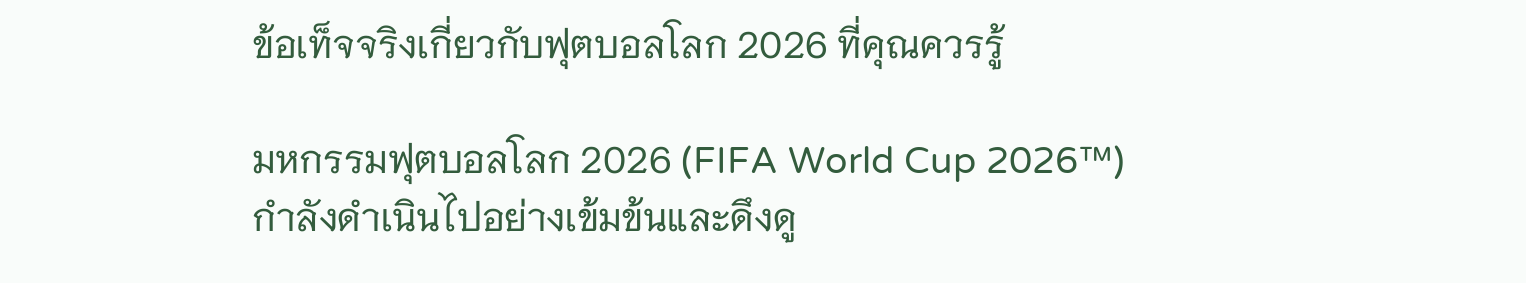ข้อเท็จจริงเกี่ยวกับฟุตบอลโลก 2026 ที่คุณควรรู้

มหกรรมฟุตบอลโลก 2026 (FIFA World Cup 2026™) กำลังดำเนินไปอย่างเข้มข้นและดึงดู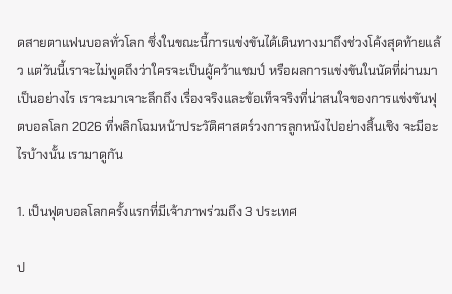ดสายตาแฟนบอลทั่วโลก ซึ่งในขณะนี้การแข่งขันได้เดินทางมาถึงช่วงโค้งสุดท้ายแล้ว แต่วันนี้เราจะไม่พูดถึงว่าใครจะเป็นผู้คว้าแชมป์ หรือผลการแข่งขันในนัดที่ผ่านมาเป็นอย่างไร เราจะมาเจาะลึกถึง เรื่องจริงและข้อเท็จจริงที่น่าสนใจของการแข่งขันฟุตบอลโลก 2026 ที่พลิกโฉมหน้าประวัติศาสตร์วงการลูกหนังไปอย่างสิ้นเชิง จะมีอะไรบ้างนั้น เรามาดูกัน

1. เป็นฟุตบอลโลกครั้งแรกที่มีเจ้าภาพร่วมถึง 3 ประเทศ

ป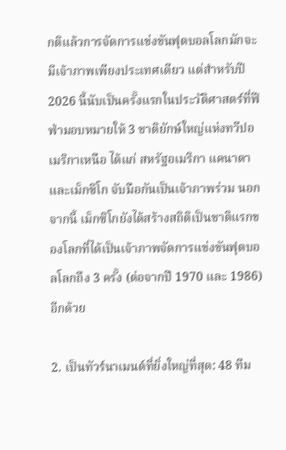กติแล้วการจัดการแข่งขันฟุตบอลโลกมักจะมีเจ้าภาพเพียงประเทศเดียว แต่สำหรับปี 2026 นี้นับเป็นครั้งแรกในประวัติศาสตร์ที่ฟีฟ่ามอบหมายให้ 3 ชาติยักษ์ใหญ่แห่งทวีปอเมริกาเหนือ ได้แก่ สหรัฐอเมริกา แคนาดา และเม็กซิโก จับมือกันเป็นเจ้าภาพร่วม นอกจากนี้ เม็กซิโกยังได้สร้างสถิติเป็นชาติแรกของโลกที่ได้เป็นเจ้าภาพจัดการแข่งขันฟุตบอลโลกถึง 3 ครั้ง (ต่อจากปี 1970 และ 1986) อีกด้วย

2. เป็นทัวร์นาเมนต์ที่ยิ่งใหญ่ที่สุด: 48 ทีม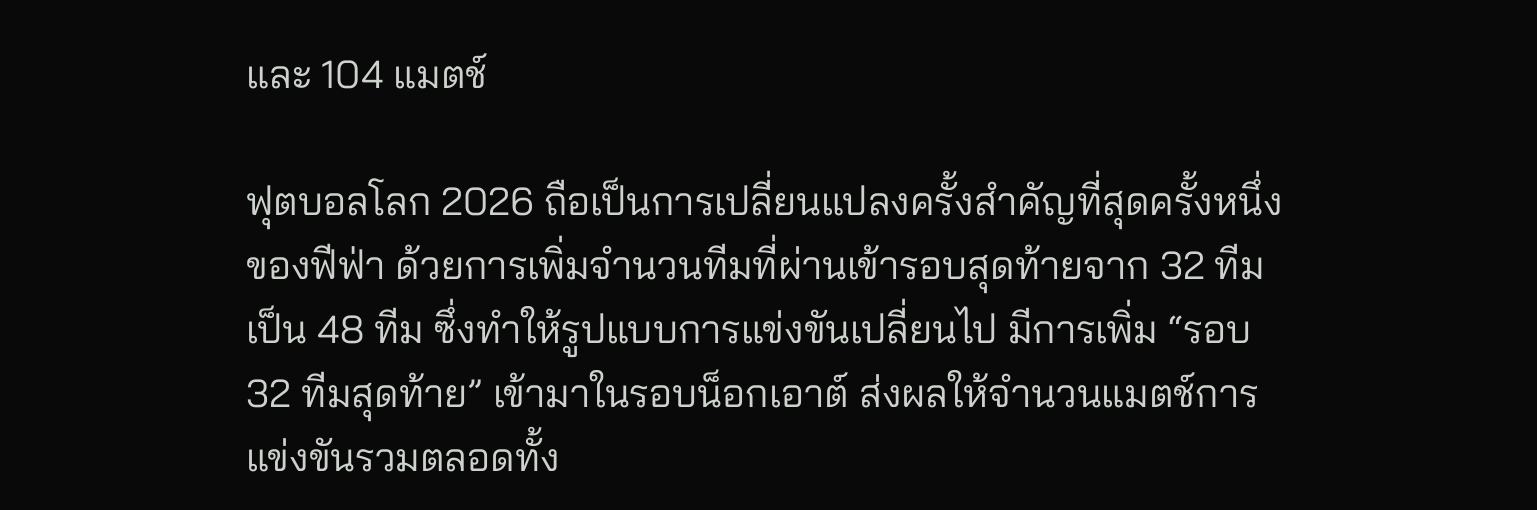และ 104 แมตช์

ฟุตบอลโลก 2026 ถือเป็นการเปลี่ยนแปลงครั้งสำคัญที่สุดครั้งหนึ่งของฟีฟ่า ด้วยการเพิ่มจำนวนทีมที่ผ่านเข้ารอบสุดท้ายจาก 32 ทีม เป็น 48 ทีม ซึ่งทำให้รูปแบบการแข่งขันเปลี่ยนไป มีการเพิ่ม “รอบ 32 ทีมสุดท้าย” เข้ามาในรอบน็อกเอาต์ ส่งผลให้จำนวนแมตช์การแข่งขันรวมตลอดทั้ง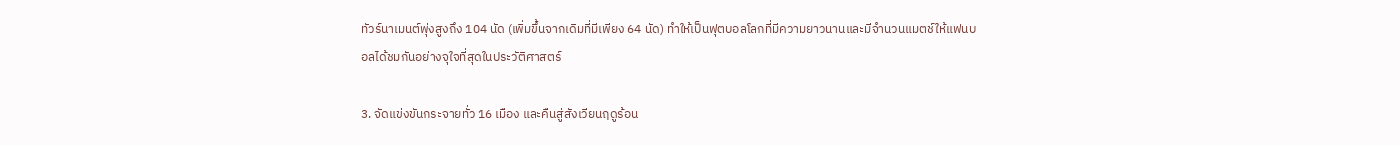ทัวร์นาเมนต์พุ่งสูงถึง 104 นัด (เพิ่มขึ้นจากเดิมที่มีเพียง 64 นัด) ทำให้เป็นฟุตบอลโลกที่มีความยาวนานและมีจำนวนแมตช์ให้แฟนบอลได้ชมกันอย่างจุใจที่สุดในประวัติศาสตร์

3. จัดแข่งขันกระจายทั่ว 16 เมือง และคืนสู่สังเวียนฤดูร้อน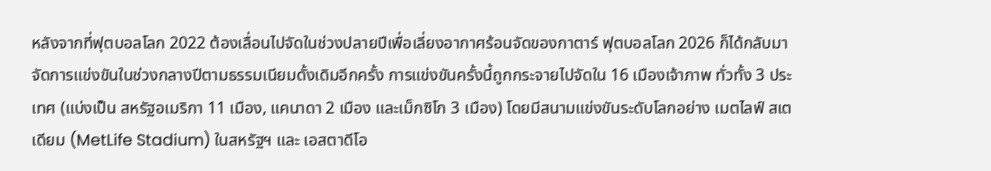หลังจากที่ฟุตบอลโลก 2022 ต้องเลื่อนไปจัดในช่วงปลายปีเพื่อเลี่ยงอากาศร้อนจัดของกาตาร์ ฟุตบอลโลก 2026 ก็ได้กลับมาจัดการแข่งขันในช่วงกลางปีตามธรรมเนียมดั้งเดิมอีกครั้ง การแข่งขันครั้งนี้ถูกกระจายไปจัดใน 16 เมืองเจ้าภาพ ทั่วทั้ง 3 ประเทศ (แบ่งเป็น สหรัฐอเมริกา 11 เมือง, แคนาดา 2 เมือง และเม็กซิโก 3 เมือง) โดยมีสนามแข่งขันระดับโลกอย่าง เมตไลฟ์ สเตเดียม (MetLife Stadium) ในสหรัฐฯ และ เอสตาดีโอ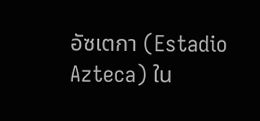อัซเตกา (Estadio Azteca) ใน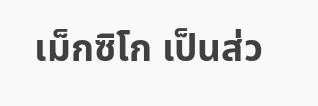เม็กซิโก เป็นส่ว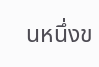นหนึ่งข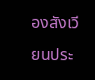องสังเวียนประ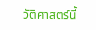วัติศาสตร์นี้